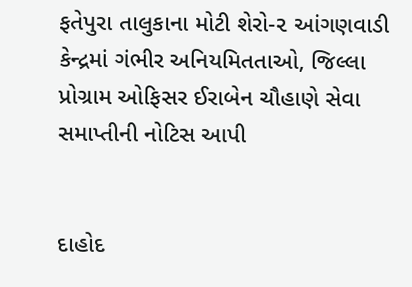ફતેપુરા તાલુકાના મોટી શેરો-૨ આંગણવાડી કેન્દ્રમાં ગંભીર અનિયમિતતાઓ, જિલ્લા પ્રોગ્રામ ઓફિસર ઈરાબેન ચૌહાણે સેવા સમાપ્તીની નોટિસ આપી


દાહોદ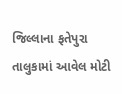જિલ્લાના ફતેપુરા તાલુકામાં આવેલ મોટી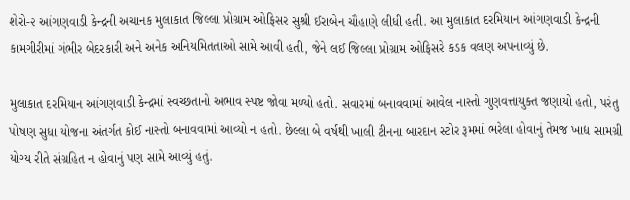શેરો-૨ આંગણવાડી કેન્દ્રની અચાનક મુલાકાત જિલ્લા પ્રોગ્રામ ઓફિસર સુશ્રી ઈરાબેન ચૌહાણે લીધી હતી. આ મુલાકાત દરમિયાન આંગણવાડી કેન્દ્રની કામગીરીમાં ગંભીર બેદરકારી અને અનેક અનિયમિતતાઓ સામે આવી હતી, જેને લઈ જિલ્લા પ્રોગ્રામ ઓફિસરે કડક વલણ અપનાવ્યું છે.

મુલાકાત દરમિયાન આંગણવાડી કેન્દ્રમાં સ્વચ્છતાનો અભાવ સ્પષ્ટ જોવા મળ્યો હતો. સવારમાં બનાવવામાં આવેલ નાસ્તો ગુણવત્તાયુક્ત જણાયો હતો, પરંતુ પોષણ સુધા યોજના અંતર્ગત કોઈ નાસ્તો બનાવવામાં આવ્યો ન હતો. છેલ્લા બે વર્ષથી ખાલી ટીનના બારદાન સ્ટોર રૂમમાં ભરેલા હોવાનું તેમજ ખાદ્ય સામગ્રી યોગ્ય રીતે સંગ્રહિત ન હોવાનું પણ સામે આવ્યું હતું.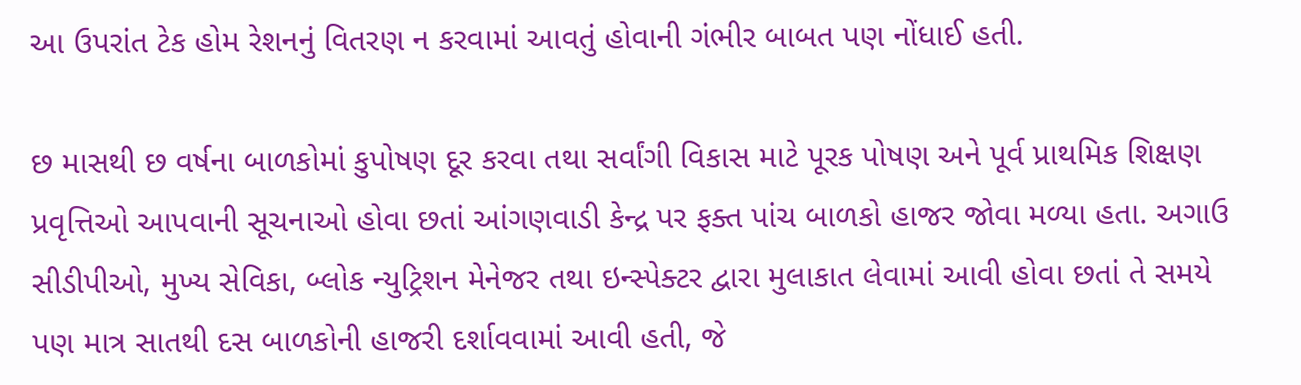આ ઉપરાંત ટેક હોમ રેશનનું વિતરણ ન કરવામાં આવતું હોવાની ગંભીર બાબત પણ નોંધાઈ હતી.

છ માસથી છ વર્ષના બાળકોમાં કુપોષણ દૂર કરવા તથા સર્વાંગી વિકાસ માટે પૂરક પોષણ અને પૂર્વ પ્રાથમિક શિક્ષણ પ્રવૃત્તિઓ આપવાની સૂચનાઓ હોવા છતાં આંગણવાડી કેન્દ્ર પર ફક્ત પાંચ બાળકો હાજર જોવા મળ્યા હતા. અગાઉ સીડીપીઓ, મુખ્ય સેવિકા, બ્લોક ન્યુટ્રિશન મેનેજર તથા ઇન્સ્પેક્ટર દ્વારા મુલાકાત લેવામાં આવી હોવા છતાં તે સમયે પણ માત્ર સાતથી દસ બાળકોની હાજરી દર્શાવવામાં આવી હતી, જે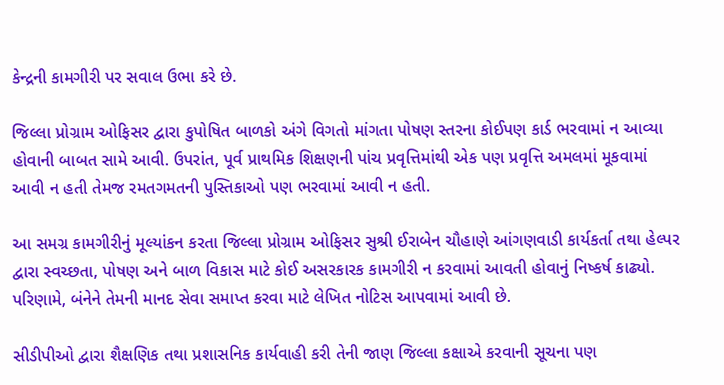કેન્દ્રની કામગીરી પર સવાલ ઉભા કરે છે.

જિલ્લા પ્રોગ્રામ ઓફિસર દ્વારા કુપોષિત બાળકો અંગે વિગતો માંગતા પોષણ સ્તરના કોઈપણ કાર્ડ ભરવામાં ન આવ્યા હોવાની બાબત સામે આવી. ઉપરાંત, પૂર્વ પ્રાથમિક શિક્ષણની પાંચ પ્રવૃત્તિમાંથી એક પણ પ્રવૃત્તિ અમલમાં મૂકવામાં આવી ન હતી તેમજ રમતગમતની પુસ્તિકાઓ પણ ભરવામાં આવી ન હતી.

આ સમગ્ર કામગીરીનું મૂલ્યાંકન કરતા જિલ્લા પ્રોગ્રામ ઓફિસર સુશ્રી ઈરાબેન ચૌહાણે આંગણવાડી કાર્યકર્તા તથા હેલ્પર દ્વારા સ્વચ્છતા, પોષણ અને બાળ વિકાસ માટે કોઈ અસરકારક કામગીરી ન કરવામાં આવતી હોવાનું નિષ્કર્ષ કાઢ્યો. પરિણામે, બંનેને તેમની માનદ સેવા સમાપ્ત કરવા માટે લેખિત નોટિસ આપવામાં આવી છે.

સીડીપીઓ દ્વારા શૈક્ષણિક તથા પ્રશાસનિક કાર્યવાહી કરી તેની જાણ જિલ્લા કક્ષાએ કરવાની સૂચના પણ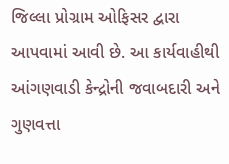જિલ્લા પ્રોગ્રામ ઓફિસર દ્વારા આપવામાં આવી છે. આ કાર્યવાહીથી આંગણવાડી કેન્દ્રોની જવાબદારી અને ગુણવત્તા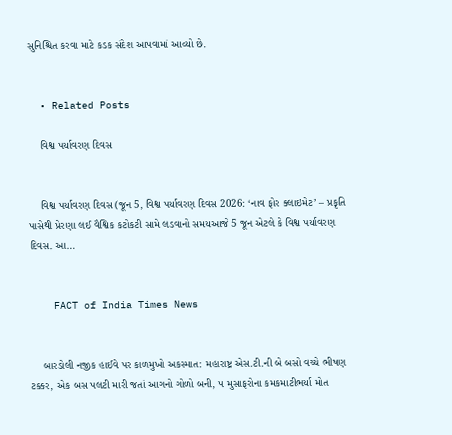સુનિશ્ચિત કરવા માટે કડક સંદેશ આપવામાં આવ્યો છે.


  • Related Posts

    વિશ્વ પર્યાવરણ દિવસ


    વિશ્વ પર્યાવરણ દિવસ (જૂન 5, વિશ્વ પર્યાવરણ દિવસ 2026: ‘નાવ ફોર ક્લાઇમેટ’ – પ્રકૃતિ પાસેથી પ્રેરણા લઈ વૈશ્વિક કટોકટી સામે લડવાનો સમયઆજે 5 જૂન એટલે કે વિશ્વ પર્યાવરણ દિવસ. આ…


    FACT of India Times News


    બારડોલી નજીક હાઈવે પર કાળમુખો અકસ્માત: મહારાષ્ટ્ર એસ.ટી.ની બે બસો વચ્ચે ભીષણ ટક્કર, એક બસ પલટી મારી જતાં આગનો ગોળો બની, ૫ મુસાફરોના કમકમાટીભર્યા મોત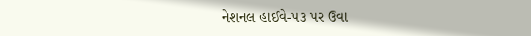નેશનલ હાઈવે-૫૩ પર ઉવા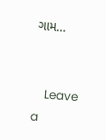ગામ…


    Leave a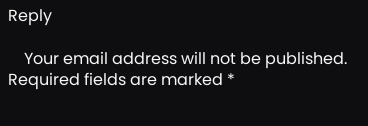Reply

    Your email address will not be published. Required fields are marked *